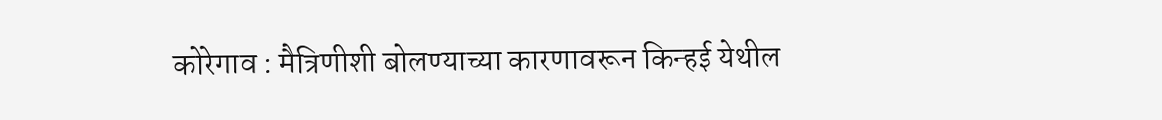कोरेगाव : मैत्रिणीशी बोलण्याच्या कारणावरून किन्हई येथील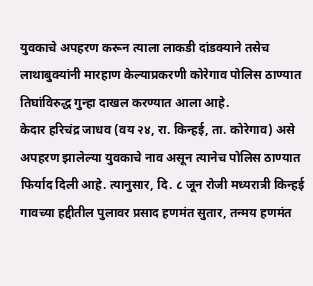युवकाचे अपहरण करून त्याला लाकडी दांडक्याने तसेच लाथाबुक्यांनी मारहाण केल्याप्रकरणी कोरेगाव पोलिस ठाण्यात तिघांविरुद्ध गुन्हा दाखल करण्यात आला आहे.
केदार हरिचंद्र जाधव (वय २४, रा. किन्हई, ता. कोरेगाव) असे अपहरण झालेल्या युवकाचे नाव असून त्यानेच पोलिस ठाण्यात फिर्याद दिली आहे. त्यानुसार, दि. ८ जून रोजी मध्यरात्री किन्हई गावच्या हद्दीतील पुलावर प्रसाद हणमंत सुतार, तन्मय हणमंत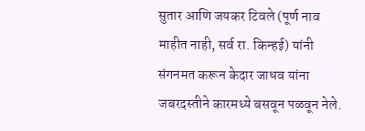सुतार आणि जयकर टिवले (पूर्ण नाव माहीत नाही, सर्व रा. किन्हई) यांनी संगनमत करून केदार जाधव यांना जबरदस्तीने कारमध्ये बसवून पळवून नेले.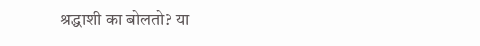श्रद्धाशी का बोलतो? या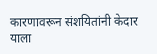कारणावरून संशयितांनी केदार याला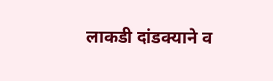लाकडी दांडक्याने व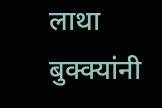लाथा बुक्क्यांनी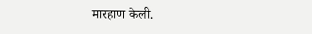मारहाण केली.